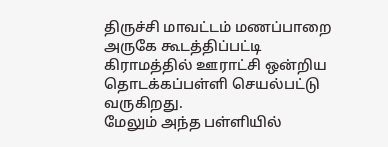திருச்சி மாவட்டம் மணப்பாறை அருகே கூடத்திப்பட்டி கிராமத்தில் ஊராட்சி ஒன்றிய தொடக்கப்பள்ளி செயல்பட்டு வருகிறது.
மேலும் அந்த பள்ளியில்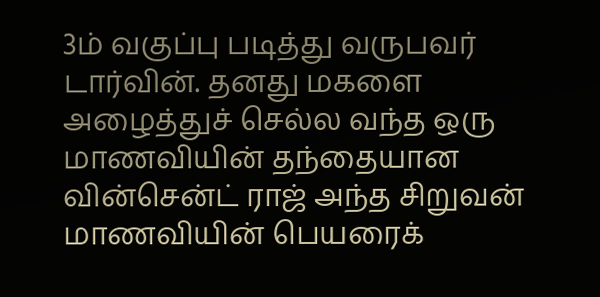3ம் வகுப்பு படித்து வருபவர் டார்வின். தனது மகளை அழைத்துச் செல்ல வந்த ஒரு மாணவியின் தந்தையான வின்சென்ட் ராஜ் அந்த சிறுவன் மாணவியின் பெயரைக்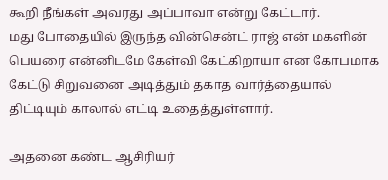கூறி நீங்கள் அவரது அப்பாவா என்று கேட்டார்.
மது போதையில் இருந்த வின்சென்ட் ராஜ் என் மகளின் பெயரை என்னிடமே கேள்வி கேட்கிறாயா என கோபமாக கேட்டு சிறுவனை அடித்தும் தகாத வார்த்தையால் திட்டியும் காலால் எட்டி உதைத்துள்ளார்.

அதனை கண்ட ஆசிரியர்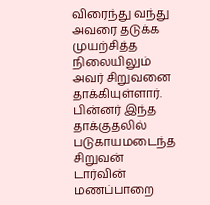விரைந்து வந்து அவரை தடுக்க முயற்சித்த நிலையிலும் அவர் சிறுவனை தாக்கியுள்ளார். பின்னர் இந்த தாக்குதலில் படுகாயமடைந்த சிறுவன் டார்வின் மணப்பாறை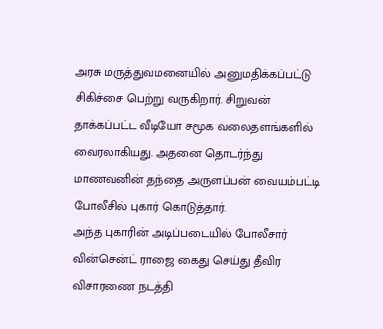அரசு மருத்துவமனையில் அனுமதிக்கப்பட்டு சிகிச்சை பெற்று வருகிறார். சிறுவன் தாக்கப்பட்ட வீடியோ சமூக வலைதளங்களில் வைரலாகியது. அதனை தொடர்ந்து மாணவனின் தந்தை அருளப்பன் வையம்பட்டி போலீசில் புகார் கொடுத்தார்.
அந்த புகாரின் அடிப்படையில் போலீசார் வின்சென்ட் ராஜை கைது செய்து தீவிர விசாரணை நடத்தி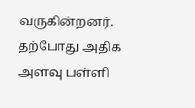வருகின்றனர்.
தற்போது அதிக அளவு பள்ளி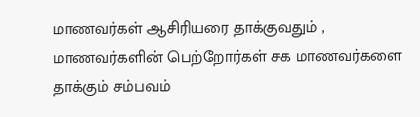மாணவர்கள் ஆசிரியரை தாக்குவதும் ,
மாணவர்களின் பெற்றோர்கள் சக மாணவர்களை தாக்கும் சம்பவம்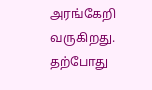அரங்கேறி வருகிறது.
தற்போது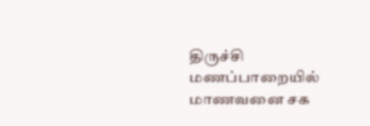திருச்சி மணப்பாறையில் மாணவனை சக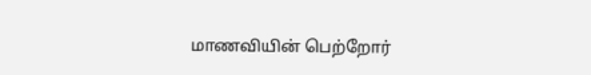மாணவியின் பெற்றோர்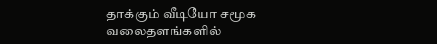தாக்கும் வீடியோ சமூக வலைதளங்களில்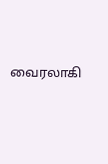வைரலாகி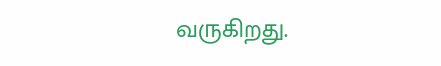வருகிறது.